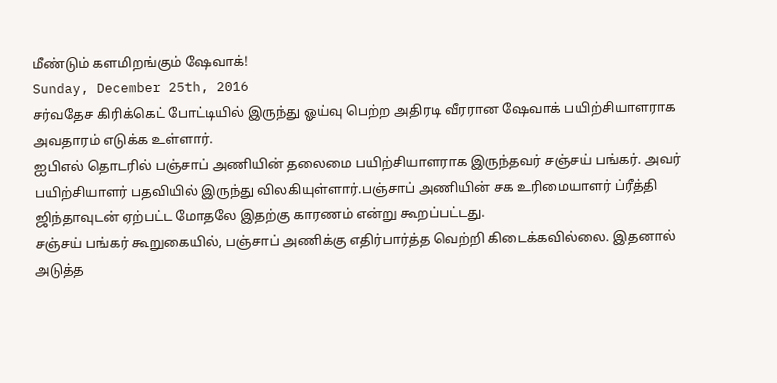மீண்டும் களமிறங்கும் ஷேவாக்!
Sunday, December 25th, 2016
சர்வதேச கிரிக்கெட் போட்டியில் இருந்து ஓய்வு பெற்ற அதிரடி வீரரான ஷேவாக் பயிற்சியாளராக அவதாரம் எடுக்க உள்ளார்.
ஐபிஎல் தொடரில் பஞ்சாப் அணியின் தலைமை பயிற்சியாளராக இருந்தவர் சஞ்சய் பங்கர். அவர் பயிற்சியாளர் பதவியில் இருந்து விலகியுள்ளார்.பஞ்சாப் அணியின் சக உரிமையாளர் ப்ரீத்தி ஜிந்தாவுடன் ஏற்பட்ட மோதலே இதற்கு காரணம் என்று கூறப்பட்டது.
சஞ்சய் பங்கர் கூறுகையில், பஞ்சாப் அணிக்கு எதிர்பார்த்த வெற்றி கிடைக்கவில்லை. இதனால் அடுத்த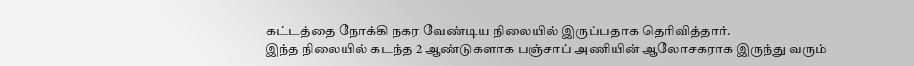கட்டத்தை நோக்கி நகர வேண்டிய நிலையில் இருப்பதாக தெரிவித்தார்.
இந்த நிலையில் கடந்த 2 ஆண்டுகளாக பஞ்சாப் அணியின் ஆலோசகராக இருந்து வரும்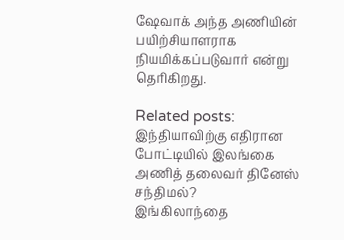ஷேவாக் அந்த அணியின் பயிற்சியாளராக நியமிக்கப்படுவார் என்று தெரிகிறது.

Related posts:
இந்தியாவிற்கு எதிரான போட்டியில் இலங்கை அணித் தலைவர் தினேஸ் சந்திமல்?
இங்கிலாந்தை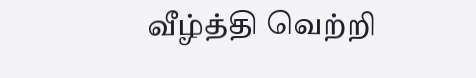வீழ்த்தி வெற்றி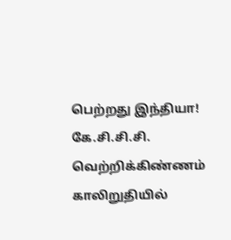பெற்றது இந்தியா!
கே.சி.சி.சி. வெற்றிக்கிண்ணம் காலிறுதியில்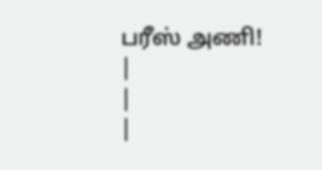பரீஸ் அணி!
|
|
|